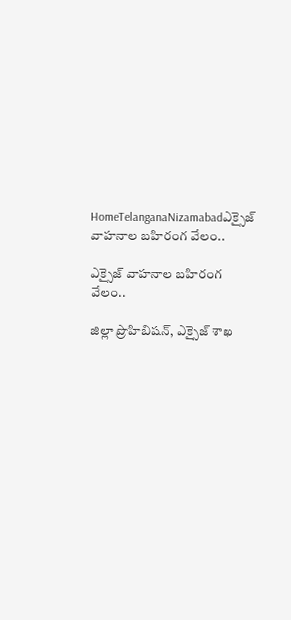HomeTelanganaNizamabadఎక్సైజ్ వాహనాల బహిరంగ వేలం..

ఎక్సైజ్ వాహనాల బహిరంగ వేలం..

జిల్లా ప్రొహిబిషన్, ఎక్సైజ్ శాఖ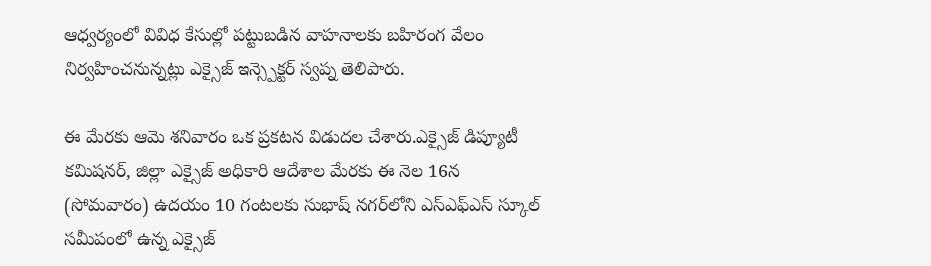ఆధ్వర్యంలో వివిధ కేసుల్లో పట్టుబడిన వాహనాలకు బహిరంగ వేలం నిర్వహించనున్నట్లు ఎక్సైజ్ ఇన్స్పెక్టర్ స్వప్న తెలిపారు.

ఈ మేరకు ఆమె శనివారం ఒక ప్రకటన విడుదల చేశారు.ఎక్సైజ్ డిప్యూటీ కమిషనర్, జిల్లా ఎక్సైజ్ అధికారి ఆదేశాల మేరకు ఈ నెల 16న (సోమవారం) ఉదయం 10 గంటలకు సుభాష్ నగర్‌లోని ఎస్ఎఫ్ఎస్ స్కూల్ సమీపంలో ఉన్న ఎక్సైజ్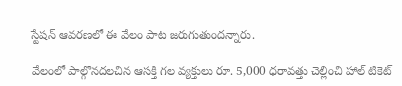స్టేషన్ ఆవరణలో ఈ వేలం పాట జరుగుతుందన్నారు.

వేలంలో పాల్గొనదలచిన ఆసక్తి గల వ్యక్తులు రూ. 5,000 ధరావత్తు చెల్లించి హాల్ టికెట్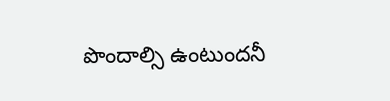పొందాల్సి ఉంటుందనీ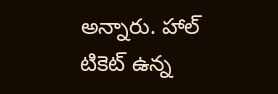అన్నారు. హాల్ టికెట్ ఉన్న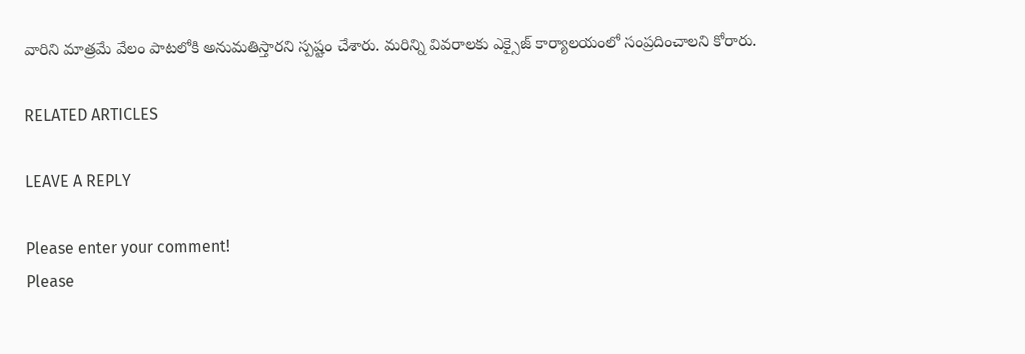వారిని మాత్రమే వేలం పాటలోకి అనుమతిస్తారని స్పష్టం చేశారు. మరిన్ని వివరాలకు ఎక్సైజ్ కార్యాలయంలో సంప్రదించాలని కోరారు.

RELATED ARTICLES

LEAVE A REPLY

Please enter your comment!
Please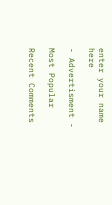enter your name here

- Advertisment -

Most Popular

Recent Comments